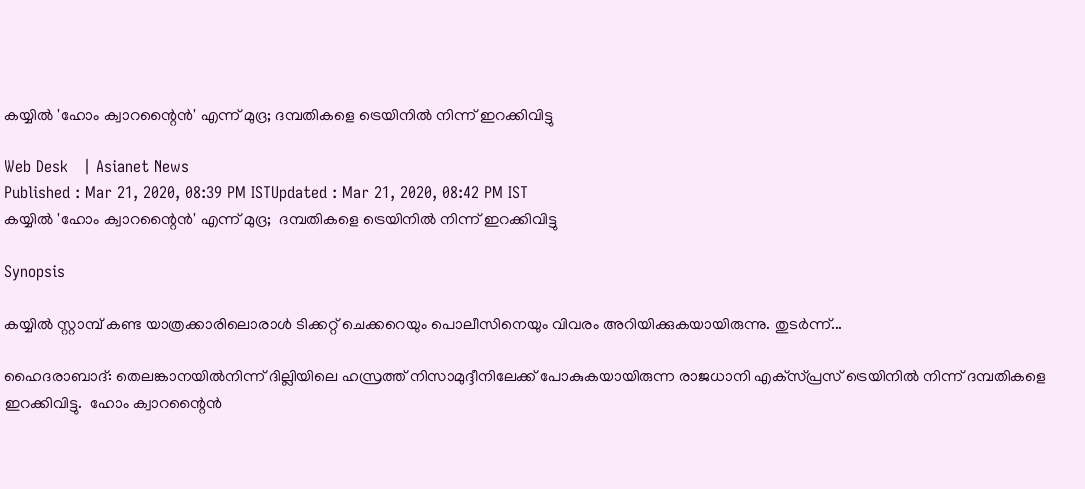കയ്യില്‍ 'ഹോം ക്വാറന്റൈന്‍' എന്ന് മുദ്ര; ദമ്പതികളെ ട്രെയിനില്‍ നിന്ന് ഇറക്കിവിട്ടു

Web Desk   | Asianet News
Published : Mar 21, 2020, 08:39 PM ISTUpdated : Mar 21, 2020, 08:42 PM IST
കയ്യില്‍ 'ഹോം ക്വാറന്റൈന്‍' എന്ന് മുദ്ര;  ദമ്പതികളെ ട്രെയിനില്‍ നിന്ന് ഇറക്കിവിട്ടു

Synopsis

കയ്യില്‍ സ്റ്റാമ്പ് കണ്ട യാത്രക്കാരിലൊരാള്‍ ടിക്കറ്റ് ചെക്കറെയും പൊലീസിനെയും വിവരം അറിയിക്കുകയായിരുന്നു. തുടര്‍ന്ന്...

ഹൈദരാബാദ്: തെലങ്കാനയില്‍നിന്ന് ദില്ലിയിലെ ഹസ്രത്ത് നിസാമുദ്ദീനിലേക്ക് പോകുകയായിരുന്ന രാജധാനി എക്‌സ്പ്രസ് ട്രെയിനില്‍ നിന്ന് ദമ്പതികളെ ഇറക്കിവിട്ടു.  ഹോം ക്വാറന്റൈന്‍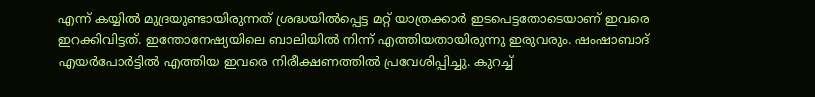എന്ന് കയ്യില്‍ മുദ്രയുണ്ടായിരുന്നത് ശ്രദ്ധയില്‍പ്പെട്ട മറ്റ് യാത്രക്കാര്‍ ഇടപെട്ടതോടെയാണ് ഇവരെ ഇറക്കിവിട്ടത്. ഇന്തോനേഷ്യയിലെ ബാലിയില്‍ നിന്ന് എത്തിയതായിരുന്നു ഇരുവരും. ഷംഷാബാദ് എയര്‍പോര്‍ട്ടില്‍ എത്തിയ ഇവരെ നിരീക്ഷണത്തില്‍ പ്രവേശിപ്പിച്ചു. കുറച്ച്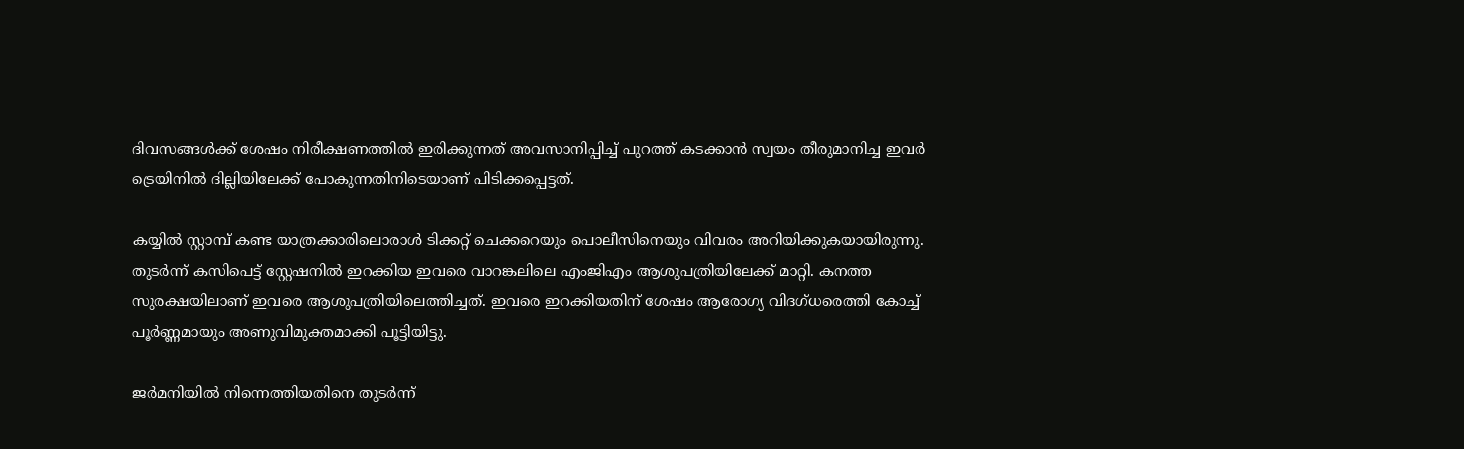ദിവസങ്ങള്‍ക്ക് ശേഷം നിരീക്ഷണത്തില്‍ ഇരിക്കുന്നത് അവസാനിപ്പിച്ച് പുറത്ത് കടക്കാന്‍ സ്വയം തീരുമാനിച്ച ഇവര്‍ ട്രെയിനില്‍ ദില്ലിയിലേക്ക് പോകുന്നതിനിടെയാണ് പിടിക്കപ്പെട്ടത്.

കയ്യില്‍ സ്റ്റാമ്പ് കണ്ട യാത്രക്കാരിലൊരാള്‍ ടിക്കറ്റ് ചെക്കറെയും പൊലീസിനെയും വിവരം അറിയിക്കുകയായിരുന്നു. തുടര്‍ന്ന് കസിപെട്ട് സ്റ്റേഷനില്‍ ഇറക്കിയ ഇവരെ വാറങ്കലിലെ എംജിഎം ആശുപത്രിയിലേക്ക് മാറ്റി. കനത്ത സുരക്ഷയിലാണ് ഇവരെ ആശുപത്രിയിലെത്തിച്ചത്. ഇവരെ ഇറക്കിയതിന് ശേഷം ആരോഗ്യ വിദഗ്ധരെത്തി കോച്ച് പൂര്‍ണ്ണമായും അണുവിമുക്തമാക്കി പൂട്ടിയിട്ടു.

ജര്‍മനിയില്‍ നിന്നെത്തിയതിനെ തുടര്‍ന്ന്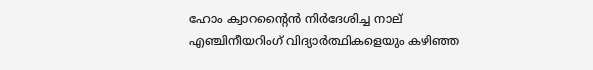ഹോം ക്വാറന്റൈന്‍ നിര്‍ദേശിച്ച നാല് എഞ്ചിനീയറിംഗ് വിദ്യാര്‍ത്ഥികളെയും കഴിഞ്ഞ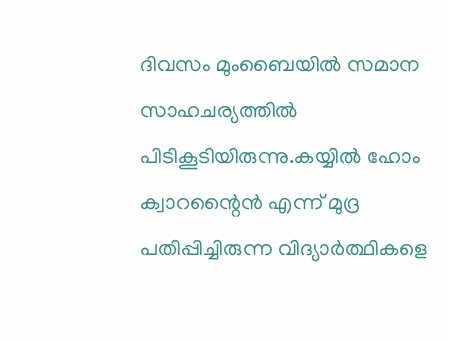ദിവസം മുംബൈയില്‍ സമാന സാഹചര്യത്തില്‍ പിടികൂടിയിരുന്നു.കയ്യില്‍ ഹോം ക്വാറന്റൈന്‍ എന്ന് മുദ്ര പതിപ്പിച്ചിരുന്ന വിദ്യാര്‍ത്ഥികളെ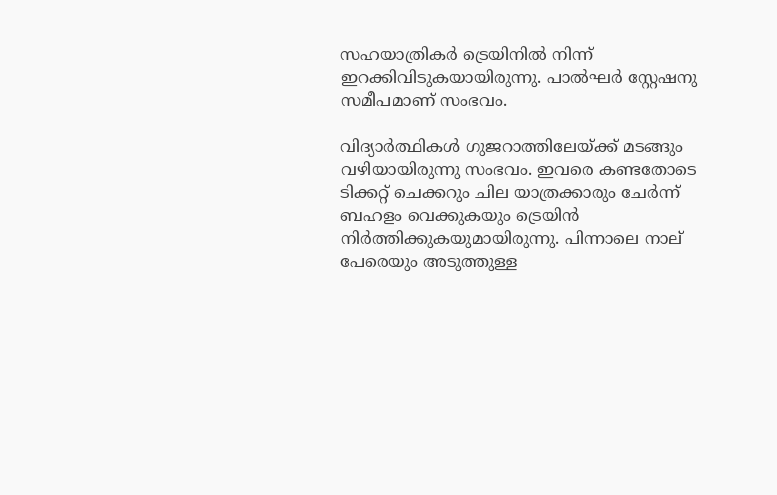സഹയാത്രികര്‍ ട്രെയിനില്‍ നിന്ന് ഇറക്കിവിടുകയായിരുന്നു. പാല്‍ഘര്‍ സ്റ്റേഷനു സമീപമാണ് സംഭവം.

വിദ്യാര്‍ത്ഥികള്‍ ഗുജറാത്തിലേയ്ക്ക് മടങ്ങും വഴിയായിരുന്നു സംഭവം. ഇവരെ കണ്ടതോടെ ടിക്കറ്റ് ചെക്കറും ചില യാത്രക്കാരും ചേര്‍ന്ന് ബഹളം വെക്കുകയും ട്രെയിന്‍ നിര്‍ത്തിക്കുകയുമായിരുന്നു. പിന്നാലെ നാല് പേരെയും അടുത്തുള്ള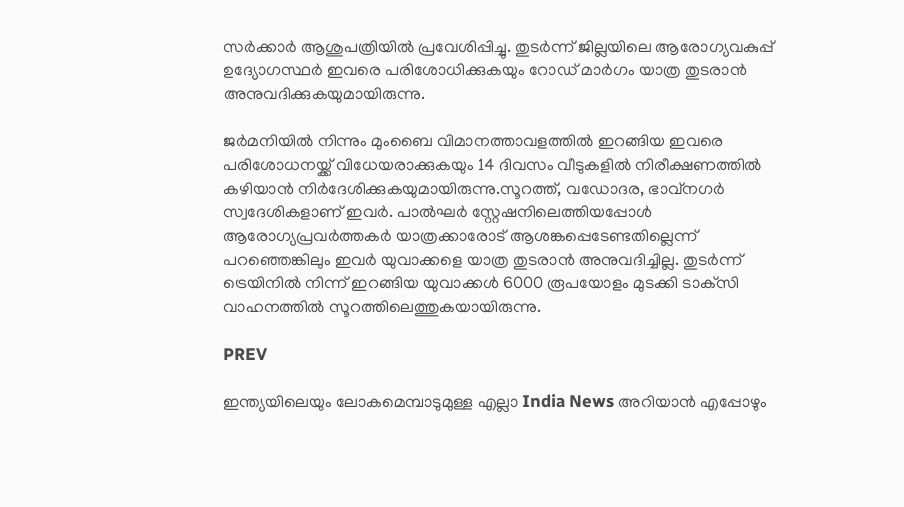സര്‍ക്കാര്‍ ആശുപത്രിയില്‍ പ്രവേശിപ്പിച്ചു. തുടര്‍ന്ന് ജില്ലയിലെ ആരോഗ്യവകുപ്പ് ഉദ്യോഗസ്ഥര്‍ ഇവരെ പരിശോധിക്കുകയും റോഡ് മാര്‍ഗം യാത്ര തുടരാന്‍ അനുവദിക്കുകയുമായിരുന്നു.

ജര്‍മനിയില്‍ നിന്നും മുംബൈ വിമാനത്താവളത്തില്‍ ഇറങ്ങിയ ഇവരെ പരിശോധനയ്ക്ക് വിധേയരാക്കുകയും 14 ദിവസം വീടുകളില്‍ നിരീക്ഷണത്തില്‍ കഴിയാന്‍ നിര്‍ദേശിക്കുകയുമായിരുന്നു.സൂറത്ത്, വഡോദര, ഭാവ്‌നഗര്‍ സ്വദേശികളാണ് ഇവര്‍. പാല്‍ഘര്‍ സ്റ്റേഷനിലെത്തിയപ്പോള്‍ ആരോഗ്യപ്രവര്‍ത്തകര്‍ യാത്രക്കാരോട് ആശങ്കപ്പെടേണ്ടതില്ലെന്ന് പറഞ്ഞെങ്കിലും ഇവര്‍ യുവാക്കളെ യാത്ര തുടരാന്‍ അനുവദിച്ചില്ല. തുടര്‍ന്ന് ട്രെയിനില്‍ നിന്ന് ഇറങ്ങിയ യുവാക്കള്‍ 6000 രൂപയോളം മുടക്കി ടാക്‌സി വാഹനത്തില്‍ സൂറത്തിലെത്തുകയായിരുന്നു.

PREV

ഇന്ത്യയിലെയും ലോകമെമ്പാടുമുള്ള എല്ലാ India News അറിയാൻ എപ്പോഴും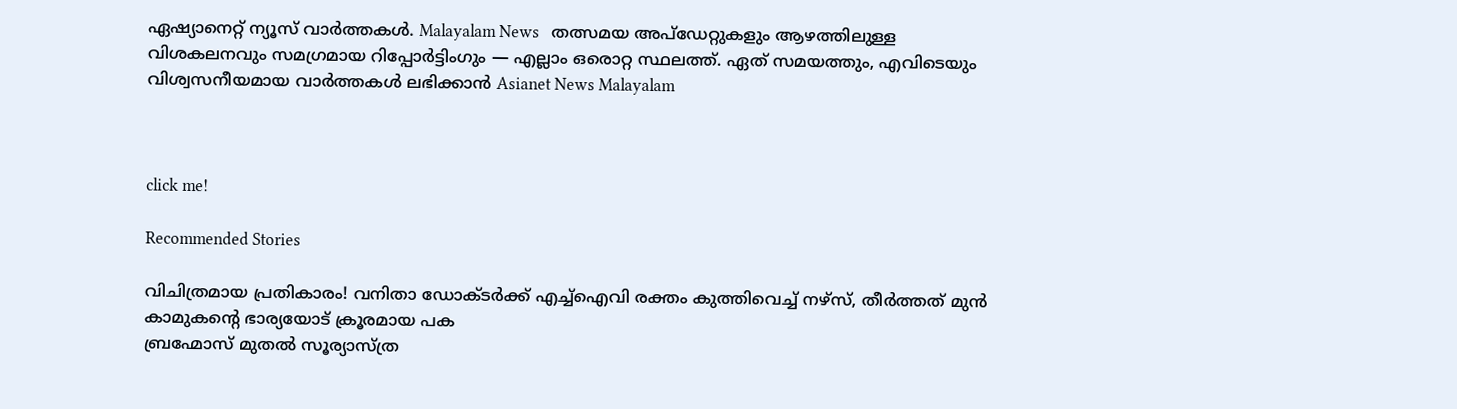ഏഷ്യാനെറ്റ് ന്യൂസ് വാർത്തകൾ. Malayalam News   തത്സമയ അപ്‌ഡേറ്റുകളും ആഴത്തിലുള്ള വിശകലനവും സമഗ്രമായ റിപ്പോർട്ടിംഗും — എല്ലാം ഒരൊറ്റ സ്ഥലത്ത്. ഏത് സമയത്തും, എവിടെയും വിശ്വസനീയമായ വാർത്തകൾ ലഭിക്കാൻ Asianet News Malayalam



click me!

Recommended Stories

വിചിത്രമായ പ്രതികാരം! വനിതാ ഡോക്ടർക്ക് എച്ച്ഐവി രക്തം കുത്തിവെച്ച് നഴ്സ്, തീര്‍ത്തത് മുൻ കാമുകന്റെ ഭാര്യയോട് ക്രൂരമായ പക
ബ്രഹ്മോസ് മുതല്‍ സൂര്യാസ്‌ത്ര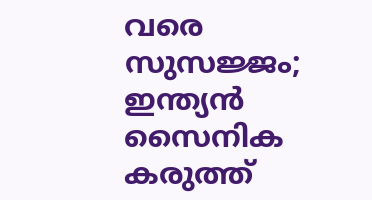വരെ സുസജ്ജം; ഇന്ത്യന്‍ സൈനിക കരുത്ത്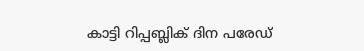കാട്ടി റിപ്പബ്ലിക് ദിന പരേഡ്